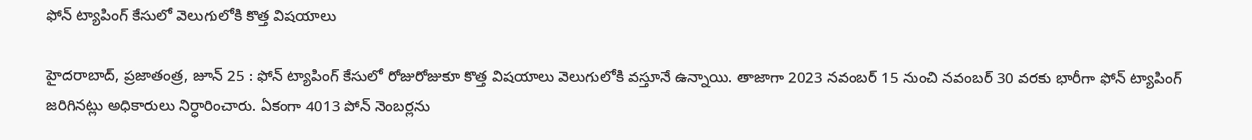ఫోన్ ట్యాపింగ్ కేసులో వెలుగులోకి కొత్త విషయాలు

హైదరాబాద్, ప్రజాతంత్ర, జూన్ 25 : ఫోన్ ట్యాపింగ్ కేసులో రోజురోజుకూ కొత్త విషయాలు వెలుగులోకి వస్తూనే ఉన్నాయి. తాజాగా 2023 నవంబర్ 15 నుంచి నవంబర్ 30 వరకు భారీగా ఫోన్ ట్యాపింగ్ జరిగినట్లు అధికారులు నిర్ధారించారు. ఏకంగా 4013 పోన్ నెంబర్లను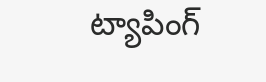ట్యాపింగ్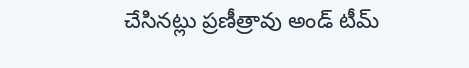చేసినట్లు ప్రణీత్రావు అండ్ టీమ్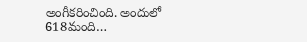అంగీకరించింది. అందులో 618మంది…